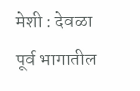मेशी : देवळा पूर्व भागातील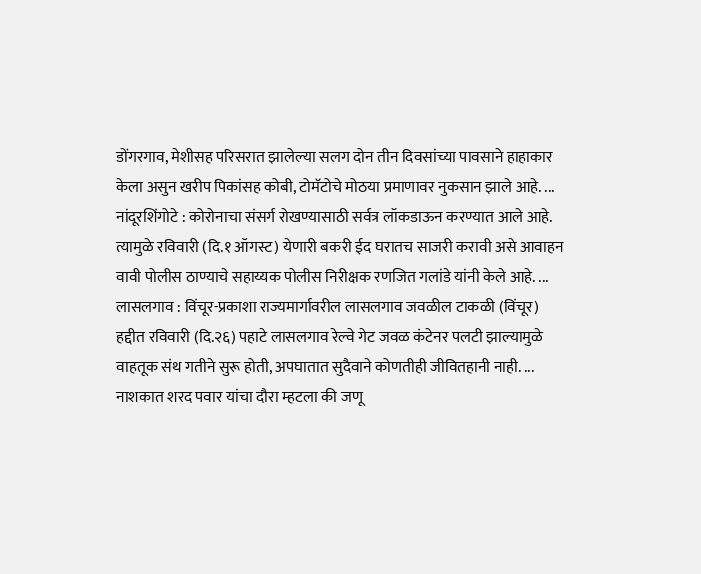डोंगरगाव, मेशीसह परिसरात झालेल्या सलग दोन तीन दिवसांच्या पावसाने हाहाकार केला असुन खरीप पिकांसह कोबी, टोमॅटोचे मोठया प्रमाणावर नुकसान झाले आहे. ...
नांदूरशिंगोटे : कोरोनाचा संसर्ग रोखण्यासाठी सर्वत्र लॉकडाऊन करण्यात आले आहे. त्यामुळे रविवारी (दि.१ ऑगस्ट) येणारी बकरी ईद घरातच साजरी करावी असे आवाहन वावी पोलीस ठाण्याचे सहाय्यक पोलीस निरीक्षक रणजित गलांडे यांनी केले आहे. ...
लासलगाव : विंचूर-प्रकाशा राज्यमार्गावरील लासलगाव जवळील टाकळी (विंचूर) हद्दीत रविवारी (दि.२६) पहाटे लासलगाव रेल्वे गेट जवळ कंटेनर पलटी झाल्यामुळे वाहतूक संथ गतीने सुरू होती, अपघातात सुदैवाने कोणतीही जीवितहानी नाही. ...
नाशकात शरद पवार यांचा दौरा म्हटला की जणू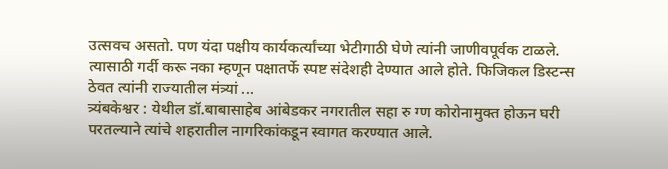उत्सवच असतो. पण यंदा पक्षीय कार्यकर्त्यांच्या भेटीगाठी घेणे त्यांनी जाणीवपूर्वक टाळले. त्यासाठी गर्दी करू नका म्हणून पक्षातर्फे स्पष्ट संदेशही देण्यात आले होते. फिजिकल डिस्टन्स ठेवत त्यांनी राज्यातील मंत्र्यां ...
त्र्यंबकेश्वर : येथील डॉ.बाबासाहेब आंबेडकर नगरातील सहा रु ग्ण कोरोनामुक्त होऊन घरी परतल्याने त्यांचे शहरातील नागरिकांकडून स्वागत करण्यात आले.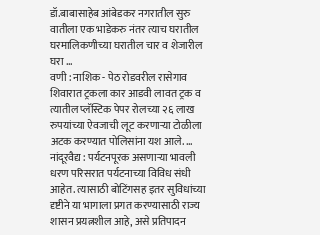डॉ.बाबासाहेब आंबेडकर नगरातील सुरु वातीला एक भाडेकरु नंतर त्याच घरातील घरमालिकणीच्या घरातील चार व शेजारील घरा ...
वणी : नाशिक - पेठ रोडवरील रासेगाव शिवारात ट्रकला कार आडवी लावत ट्रक व त्यातील प्लॅस्टिक पेपर रोलच्या २६ लाख रुपयांच्या ऐवजाची लूट करणाऱ्या टोळीला अटक करण्यात पोलिसांना यश आले. ...
नांदूरवैद्य : पर्यटनपूरक असणाऱ्या भावली धरण परिसरात पर्यटनाच्या विविध संधी आहेत. त्यासाठी बोटिंगसह इतर सुविधांच्या दृष्टीने या भागाला प्रगत करण्यासाठी राज्य शासन प्रयत्नशील आहे, असे प्रतिपादन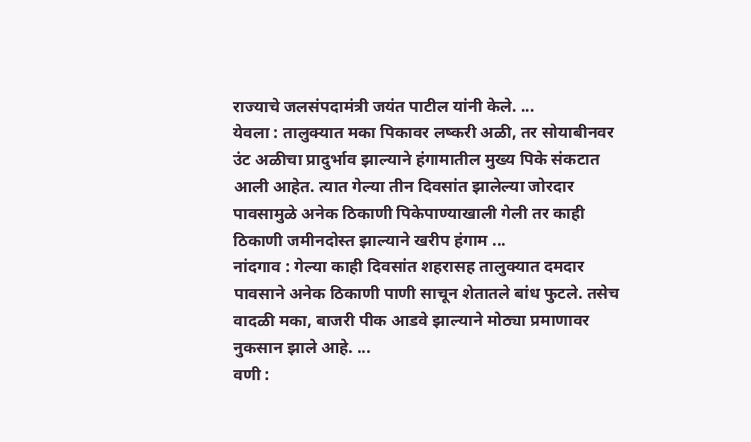राज्याचे जलसंपदामंत्री जयंत पाटील यांनी केले. ...
येवला : तालुक्यात मका पिकावर लष्करी अळी, तर सोयाबीनवर उंट अळीचा प्रादुर्भाव झाल्याने हंगामातील मुख्य पिके संकटात आली आहेत. त्यात गेल्या तीन दिवसांत झालेल्या जोरदार पावसामुळे अनेक ठिकाणी पिकेपाण्याखाली गेली तर काही ठिकाणी जमीनदोस्त झाल्याने खरीप हंगाम ...
नांदगाव : गेल्या काही दिवसांत शहरासह तालुक्यात दमदार पावसाने अनेक ठिकाणी पाणी साचून शेतातले बांध फुटले. तसेच वादळी मका, बाजरी पीक आडवे झाल्याने मोठ्या प्रमाणावर नुकसान झाले आहे. ...
वणी :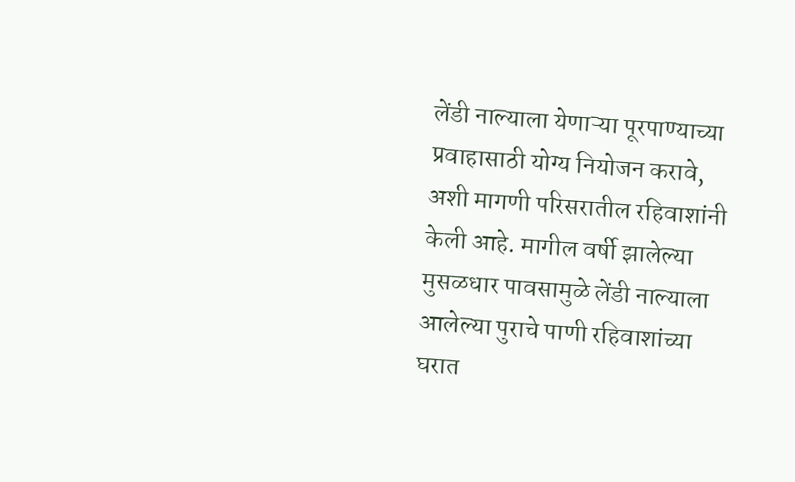लेंडी नाल्याला येणाऱ्या पूरपाण्याच्या प्रवाहासाठी योग्य नियोजन करावे, अशी मागणी परिसरातील रहिवाशांनी केली आहे. मागील वर्षी झालेल्या मुसळधार पावसामुळे लेंडी नाल्याला आलेल्या पुराचे पाणी रहिवाशांच्या घरात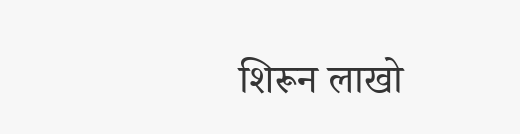शिरून लाखो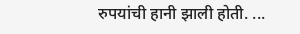रुपयांची हानी झाली होती. ...